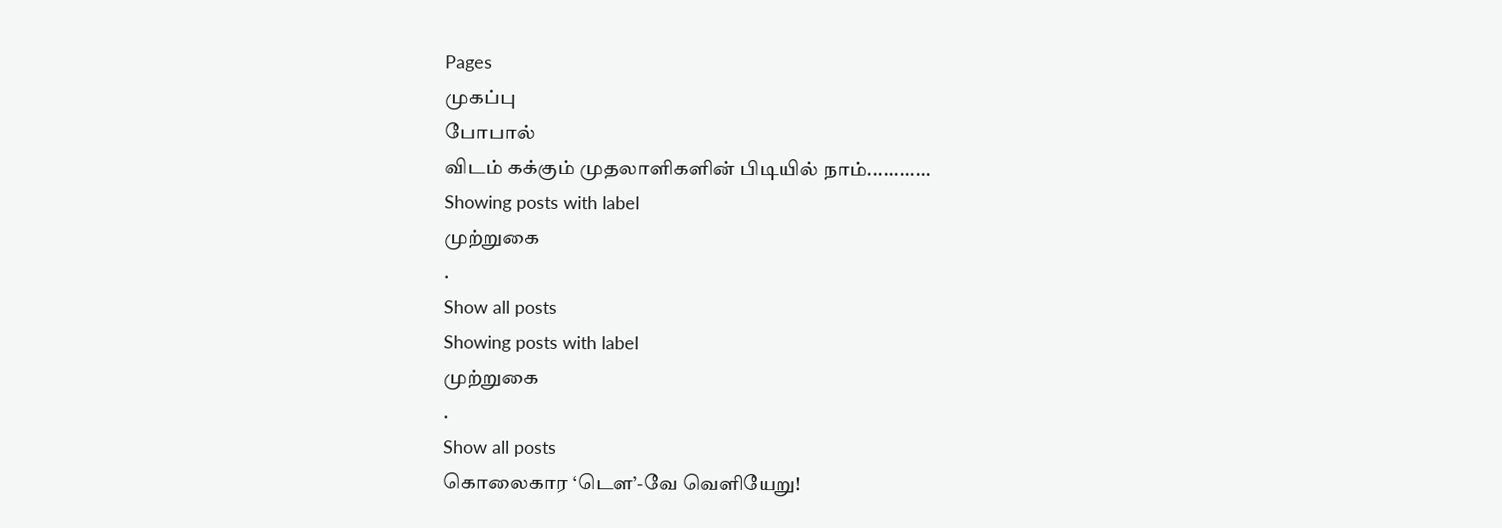Pages
முகப்பு
போபால்
விடம் கக்கும் முதலாளிகளின் பிடியில் நாம்............
Showing posts with label
முற்றுகை
.
Show all posts
Showing posts with label
முற்றுகை
.
Show all posts
கொலைகார ‘டௌ’-வே வெளியேறு!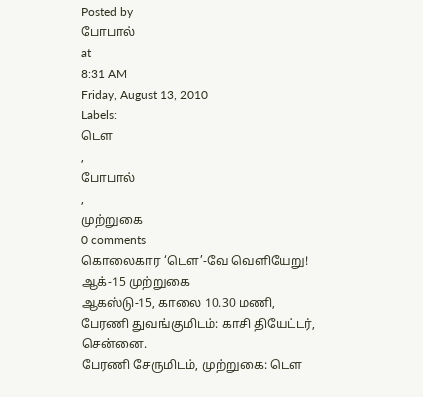Posted by
போபால்
at
8:31 AM
Friday, August 13, 2010
Labels:
டௌ
,
போபால்
,
முற்றுகை
0 comments
கொலைகார ‘டௌ’-வே வெளியேறு!
ஆக்-15 முற்றுகை
ஆகஸ்டு-15, காலை 10.30 மணி,
பேரணி துவங்குமிடம்: காசி தியேட்டர், சென்னை.
பேரணி சேருமிடம், முற்றுகை: டௌ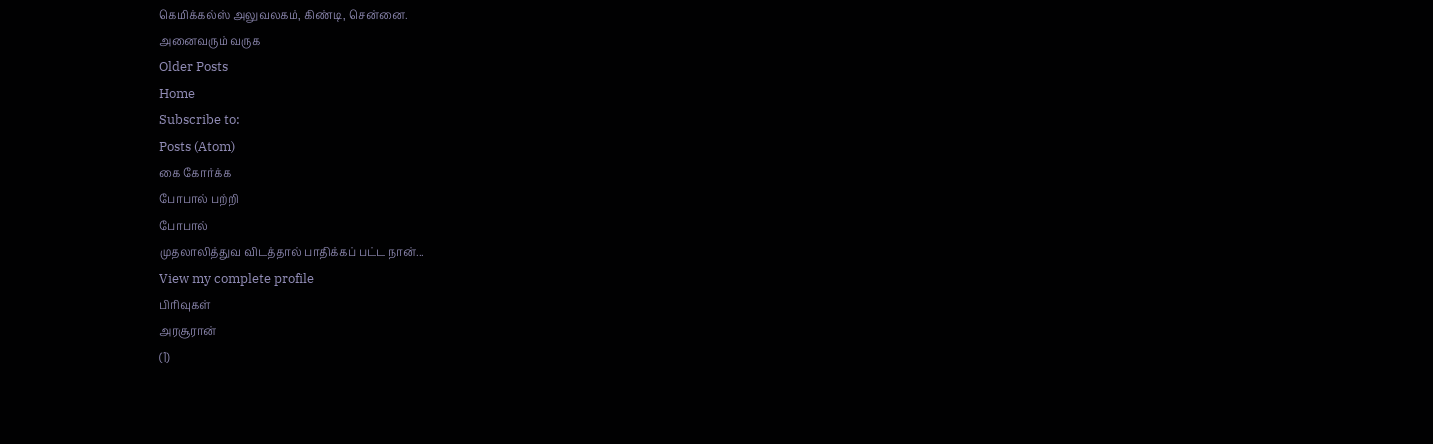கெமிக்கல்ஸ் அலுவலகம், கிண்டி, சென்னை.
அனைவரும் வருக
Older Posts
Home
Subscribe to:
Posts (Atom)
கை கோர்க்க
போபால் பற்றி
போபால்
முதலாலித்துவ விடத்தால் பாதிக்கப் பட்ட நான்...
View my complete profile
பிரிவுகள்
அரசூரான்
(1)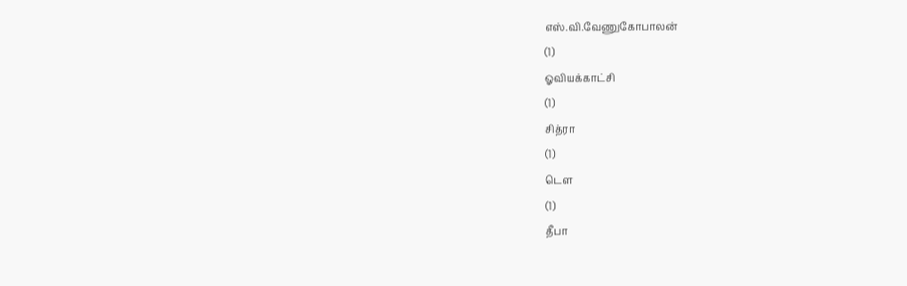எஸ்.வி.வேணுகோபாலன்
(1)
ஓவியக்காட்சி
(1)
சித்ரா
(1)
டௌ
(1)
தீபா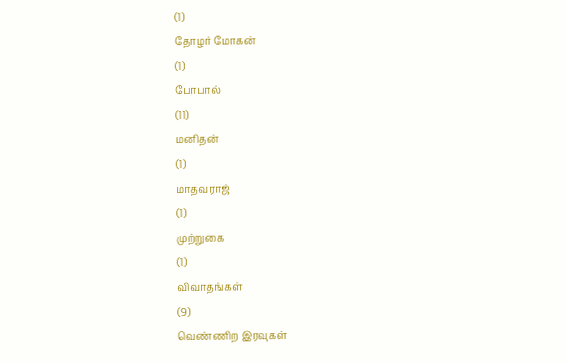(1)
தோழர் மோகன்
(1)
போபால்
(11)
மனிதன்
(1)
மாதவராஜ்
(1)
முற்றுகை
(1)
விவாதங்கள்
(9)
வெண்ணிற இரவுகள்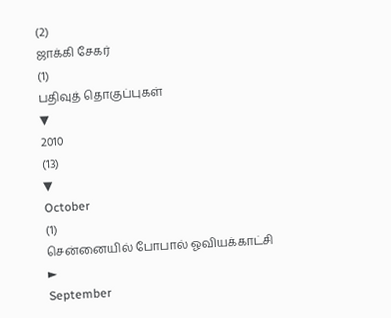(2)
ஜாக்கி சேகர்
(1)
பதிவுத் தொகுப்புகள்
▼
2010
(13)
▼
October
(1)
சென்னையில் போபால் ஓவியக்காட்சி
►
September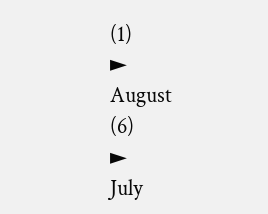(1)
►
August
(6)
►
July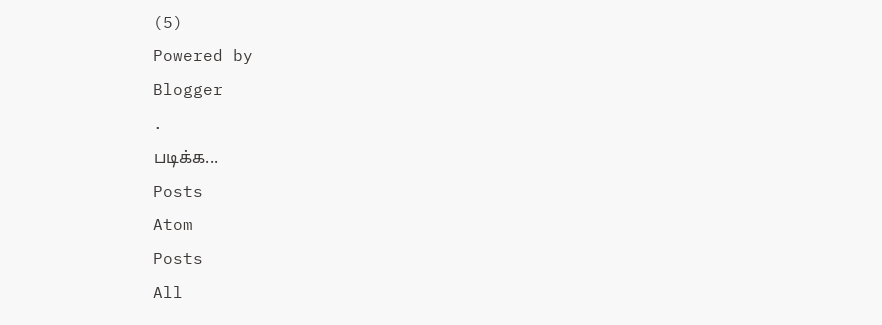(5)
Powered by
Blogger
.
படிக்க...
Posts
Atom
Posts
All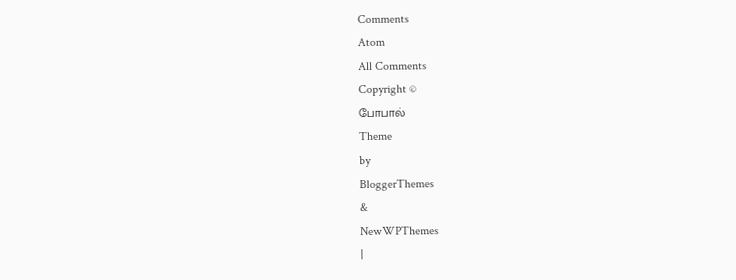Comments
Atom
All Comments
Copyright ©
போபால்
Theme
by
BloggerThemes
&
NewWPThemes
|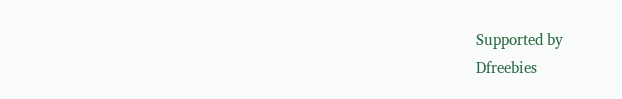Supported by
Dfreebies